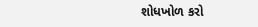શોધખોળ કરો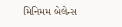મિનિમમ બેલેન્સ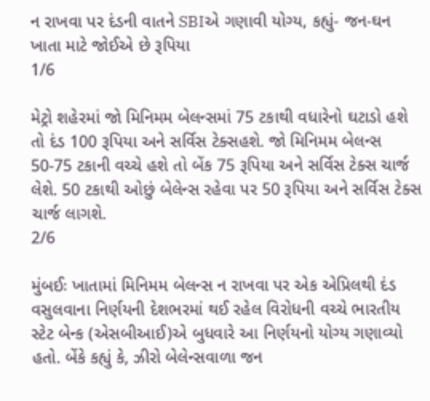ન રાખવા પર દંડની વાતને SBIએ ગણાવી યોગ્ય, કહ્યું- જન-ઘન ખાતા માટે જોઈએ છે રૂપિયા
1/6

મેટ્રો શહેરમાં જો મિનિમમ બેલન્સમાં 75 ટકાથી વધારેનો ઘટાડો હશે તો દંડ 100 રૂપિયા અને સર્વિસ ટેક્સહશે. જો મિનિમમ બેલન્સ 50-75 ટકાની વચ્ચે હશે તો બેંક 75 રૂપિયા અને સર્વિસ ટેક્સ ચાર્જ લેશે. 50 ટકાથી ઓછું બેલેન્સ રહેવા પર 50 રૂપિયા અને સર્વિસ ટેક્સ ચાર્જ લાગશે.
2/6

મુંબઈઃ ખાતામાં મિનિમમ બેલન્સ ન રાખવા પર એક એપ્રિલથી દંડ વસુલવાના નિર્ણયની દેશભરમાં થઈ રહેલ વિરોધની વચ્ચે ભારતીય સ્ટેટ બેન્ક (એસબીઆઈ)એ બુધવારે આ નિર્ણયનો યોગ્ય ગણાવ્યો હતો. બેંકે કહ્યું કે, ઝીરો બેલેન્સવાળા જન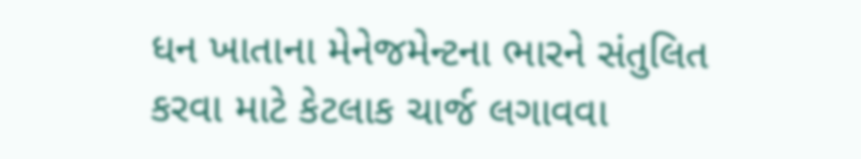ધન ખાતાના મેનેજમેન્ટના ભારને સંતુલિત કરવા માટે કેટલાક ચાર્જ લગાવવા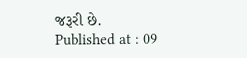જરૂરી છે.
Published at : 09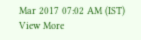Mar 2017 07:02 AM (IST)
View More